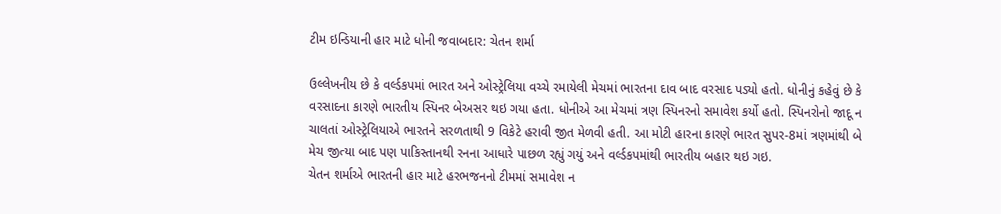ટીમ ઇન્ડિયાની હાર માટે ધોની જવાબદાર: ચેતન શર્મા

ઉલ્લેખનીય છે કે વર્લ્ડકપમાં ભારત અને ઓસ્ટ્રેલિયા વચ્ચે રમાયેલી મેચમાં ભારતના દાવ બાદ વરસાદ પડ્યો હતો. ધોનીનું કહેવું છે કે વરસાદના કારણે ભારતીય સ્પિનર બેઅસર થઇ ગયા હતા. ધોનીએ આ મેચમાં ત્રણ સ્પિનરનો સમાવેશ કર્યો હતો. સ્પિનરોનો જાદૂ ન ચાલતાં ઓસ્ટ્રેલિયાએ ભારતને સરળતાથી 9 વિકેટે હરાવી જીત મેળવી હતી. આ મોટી હારના કારણે ભારત સુપર-8માં ત્રણમાંથી બે મેચ જીત્યા બાદ પણ પાકિસ્તાનથી રનના આધારે પાછળ રહ્યું ગયું અને વર્લ્ડકપમાંથી ભારતીય બહાર થઇ ગઇ.
ચેતન શર્માએ ભારતની હાર માટે હરભજનનો ટીમમાં સમાવેશ ન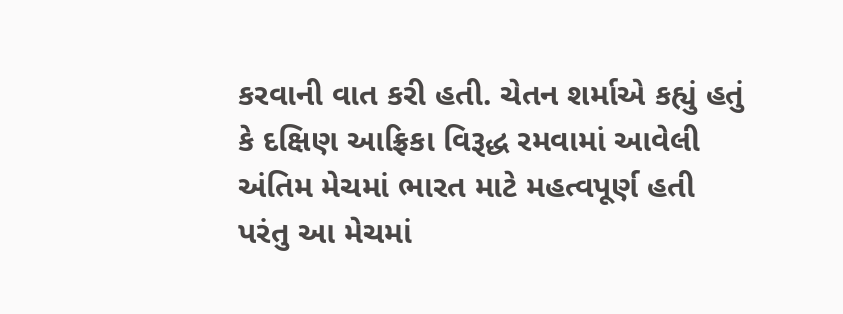કરવાની વાત કરી હતી. ચેતન શર્માએ કહ્યું હતું કે દક્ષિણ આફ્રિકા વિરૂદ્ધ રમવામાં આવેલી અંતિમ મેચમાં ભારત માટે મહત્વપૂર્ણ હતી પરંતુ આ મેચમાં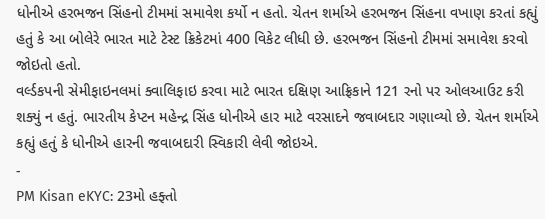ધોનીએ હરભજન સિંહનો ટીમમાં સમાવેશ કર્યો ન હતો. ચેતન શર્માએ હરભજન સિંહના વખાણ કરતાં કહ્યું હતું કે આ બોલેરે ભારત માટે ટેસ્ટ ક્રિકેટમાં 400 વિકેટ લીધી છે. હરભજન સિંહનો ટીમમાં સમાવેશ કરવો જોઇતો હતો.
વર્લ્ડકપની સેમીફાઇનલમાં ક્વાલિફાઇ કરવા માટે ભારત દક્ષિણ આફ્રિકાને 121 રનો પર ઓલઆઉટ કરી શક્યું ન હતું. ભારતીય કેપ્ટન મહેન્દ્ર સિંહ ધોનીએ હાર માટે વરસાદને જવાબદાર ગણાવ્યો છે. ચેતન શર્માએ કહ્યું હતું કે ધોનીએ હારની જવાબદારી સ્વિકારી લેવી જોઇએ.
-
PM Kisan eKYC: 23મો હફ્તો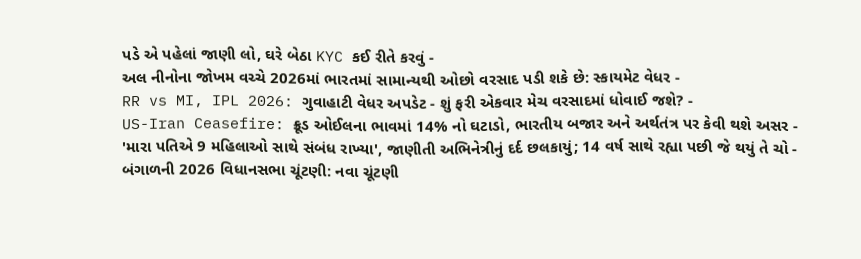પડે એ પહેલાં જાણી લો, ઘરે બેઠા KYC કઈ રીતે કરવું -
અલ નીનોના જોખમ વચ્ચે 2026માં ભારતમાં સામાન્યથી ઓછો વરસાદ પડી શકે છે: સ્કાયમેટ વેધર -
RR vs MI, IPL 2026: ગુવાહાટી વેધર અપડેટ - શું ફરી એકવાર મેચ વરસાદમાં ધોવાઈ જશે? -
US-Iran Ceasefire: ક્રૂડ ઓઈલના ભાવમાં 14% નો ઘટાડો, ભારતીય બજાર અને અર્થતંત્ર પર કેવી થશે અસર -
'મારા પતિએ 9 મહિલાઓ સાથે સંબંધ રાખ્યા', જાણીતી અભિનેત્રીનું દર્દ છલકાયું; 14 વર્ષ સાથે રહ્યા પછી જે થયું તે ચો -
બંગાળની 2026 વિધાનસભા ચૂંટણી: નવા ચૂંટણી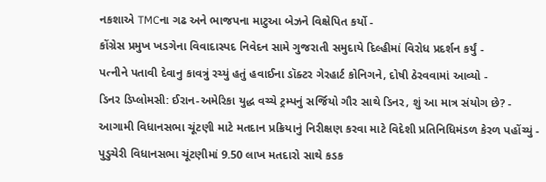નકશાએ TMCના ગઢ અને ભાજપના માટુઆ બેઝને વિક્ષેપિત કર્યો -
કોંગ્રેસ પ્રમુખ ખડગેના વિવાદાસ્પદ નિવેદન સામે ગુજરાતી સમુદાયે દિલ્હીમાં વિરોધ પ્રદર્શન કર્યું -
પત્નીને પતાવી દેવાનુ કાવત્રું રચ્યું હતું હવાઈના ડૉક્ટર ગેરહાર્ટ કોનિગને, દોષી ઠેરવવામાં આવ્યો -
ડિનર ડિપ્લોમસી: ઈરાન-અમેરિકા યુદ્ધ વચ્ચે ટ્રમ્પનું સર્જિયો ગૌર સાથે ડિનર, શું આ માત્ર સંયોગ છે? -
આગામી વિધાનસભા ચૂંટણી માટે મતદાન પ્રક્રિયાનું નિરીક્ષણ કરવા માટે વિદેશી પ્રતિનિધિમંડળ કેરળ પહોંચ્યું -
પુડુચેરી વિધાનસભા ચૂંટણીમાં 9.50 લાખ મતદારો સાથે કડક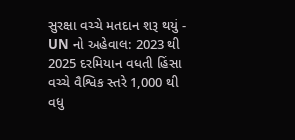સુરક્ષા વચ્ચે મતદાન શરૂ થયું -
UN નો અહેવાલ: 2023 થી 2025 દરમિયાન વધતી હિંસા વચ્ચે વૈશ્વિક સ્તરે 1,000 થી વધુ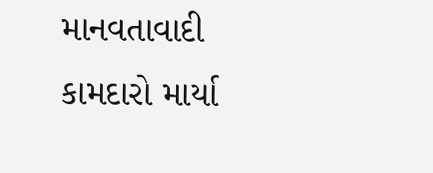માનવતાવાદી કામદારો માર્યા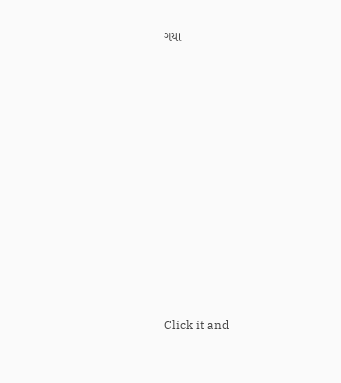ગયા











Click it and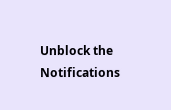Unblock the Notifications